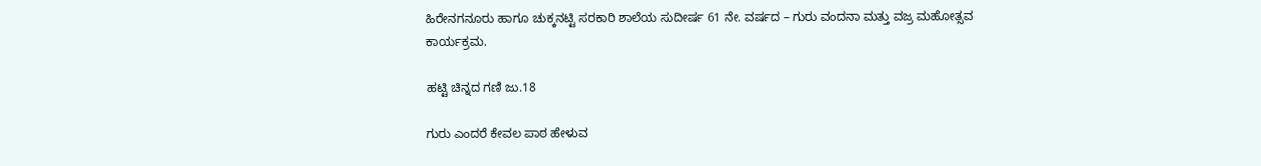ಹಿರೇನಗನೂರು ಹಾಗೂ ಚುಕ್ಕನಟ್ಟಿ ಸರಕಾರಿ ಶಾಲೆಯ ಸುದೀರ್ಷ 61 ನೇ. ವರ್ಷದ – ಗುರು ವಂದನಾ ಮತ್ತು ವಜ್ರ ಮಹೋತ್ಸವ ಕಾರ್ಯಕ್ರಮ.

ಹಟ್ಟಿ ಚಿನ್ನದ ಗಣಿ ಜು.18

ಗುರು ಎಂದರೆ ಕೇವಲ ಪಾಠ ಹೇಳುವ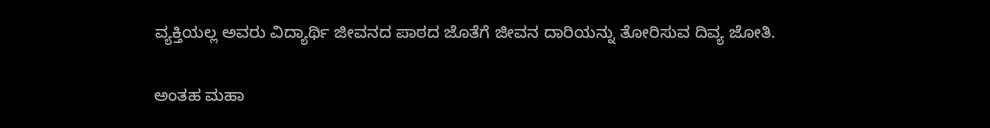ವ್ಯಕ್ತಿಯಲ್ಲ ಅವರು ವಿದ್ಯಾರ್ಥಿ ಜೀವನದ ಪಾಠದ ಜೊತೆಗೆ ಜೀವನ ದಾರಿಯನ್ನು ತೋರಿಸುವ ದಿವ್ಯ ಜೋತಿ.

ಅಂತಹ ಮಹಾ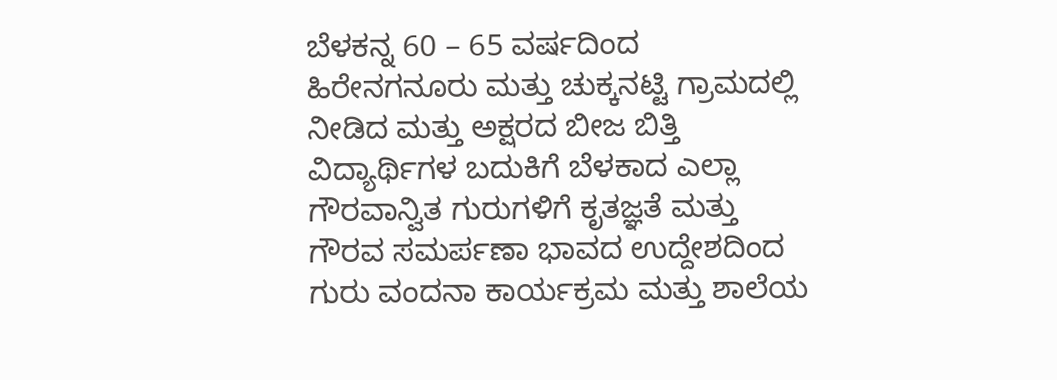ಬೆಳಕನ್ನ 60 – 65 ವರ್ಷದಿಂದ ಹಿರೇನಗನೂರು ಮತ್ತು ಚುಕ್ಕನಟ್ಟಿ ಗ್ರಾಮದಲ್ಲಿ ನೀಡಿದ ಮತ್ತು ಅಕ್ಷರದ ಬೀಜ ಬಿತ್ತಿ ವಿದ್ಯಾರ್ಥಿಗಳ ಬದುಕಿಗೆ ಬೆಳಕಾದ ಎಲ್ಲಾ ಗೌರವಾನ್ವಿತ ಗುರುಗಳಿಗೆ ಕೃತಜ್ಞತೆ ಮತ್ತು ಗೌರವ ಸಮರ್ಪಣಾ ಭಾವದ ಉದ್ದೇಶದಿಂದ ಗುರು ವಂದನಾ ಕಾರ್ಯಕ್ರಮ ಮತ್ತು ಶಾಲೆಯ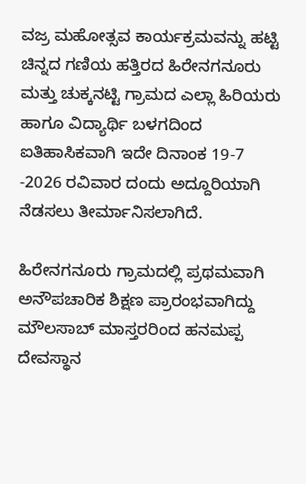ವಜ್ರ ಮಹೋತ್ಸವ ಕಾರ್ಯಕ್ರಮವನ್ನು ಹಟ್ಟಿ ಚಿನ್ನದ ಗಣಿಯ ಹತ್ತಿರದ ಹಿರೇನಗನೂರು ಮತ್ತು ಚುಕ್ಕನಟ್ಟಿ ಗ್ರಾಮದ ಎಲ್ಲಾ ಹಿರಿಯರು ಹಾಗೂ ವಿದ್ಯಾರ್ಥಿ ಬಳಗದಿಂದ ಐತಿಹಾಸಿಕವಾಗಿ ಇದೇ ದಿನಾಂಕ 19-7 -2026 ರವಿವಾರ ದಂದು ಅದ್ದೂರಿಯಾಗಿ ನೆಡಸಲು ತೀರ್ಮಾನಿಸಲಾಗಿದೆ.

ಹಿರೇನಗನೂರು ಗ್ರಾಮದಲ್ಲಿ ಪ್ರಥಮವಾಗಿ ಅನೌಪಚಾರಿಕ ಶಿಕ್ಷಣ ಪ್ರಾರಂಭವಾಗಿದ್ದು ಮೌಲಸಾಬ್ ಮಾಸ್ತರರಿಂದ ಹನಮಪ್ಪ ದೇವಸ್ಥಾನ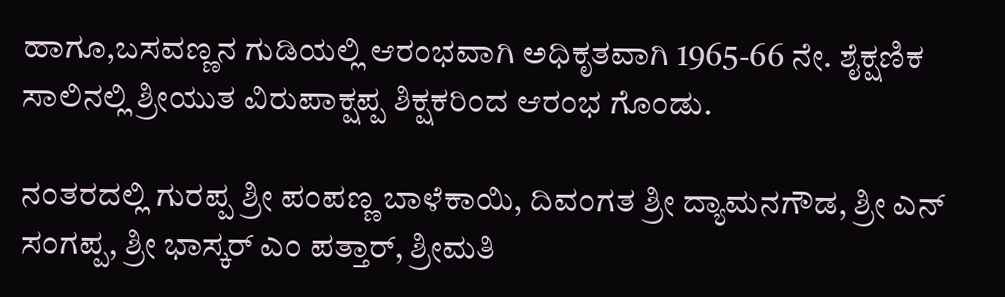ಹಾಗೂ,ಬಸವಣ್ಣನ ಗುಡಿಯಲ್ಲಿ ಆರಂಭವಾಗಿ ಅಧಿಕೃತವಾಗಿ 1965-66 ನೇ. ಶೈಕ್ಷಣಿಕ ಸಾಲಿನಲ್ಲಿ ಶ್ರೀಯುತ ವಿರುಪಾಕ್ಷಪ್ಪ ಶಿಕ್ಷಕರಿಂದ ಆರಂಭ ಗೊಂಡು.

ನಂತರದಲ್ಲಿ ಗುರಪ್ಪ ಶ್ರೀ ಪಂಪಣ್ಣ ಬಾಳೆಕಾಯಿ, ದಿವಂಗತ ಶ್ರೀ ದ್ಯಾಮನಗೌಡ, ಶ್ರೀ ಎನ್ ಸಂಗಪ್ಪ, ಶ್ರೀ ಭಾಸ್ಕರ್ ಎಂ ಪತ್ತಾರ್, ಶ್ರೀಮತಿ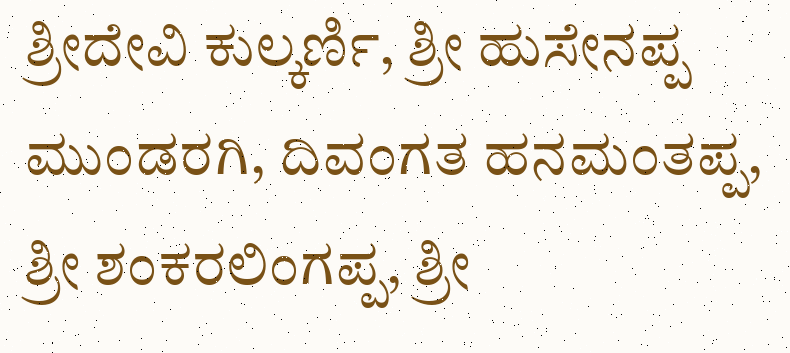ಶ್ರೀದೇವಿ ಕುಲ್ಕರ್ಣಿ, ಶ್ರೀ ಹುಸೇನಪ್ಪ ಮುಂಡರಗಿ, ದಿವಂಗತ ಹನಮಂತಪ್ಪ, ಶ್ರೀ ಶಂಕರಲಿಂಗಪ್ಪ, ಶ್ರೀ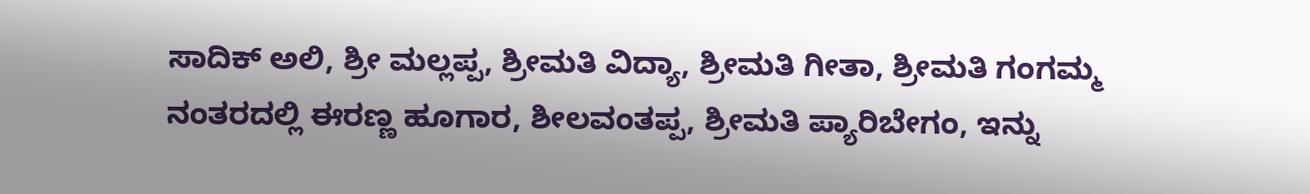ಸಾದಿಕ್ ಅಲಿ, ಶ್ರೀ ಮಲ್ಲಪ್ಪ, ಶ್ರೀಮತಿ ವಿದ್ಯಾ, ಶ್ರೀಮತಿ ಗೀತಾ, ಶ್ರೀಮತಿ ಗಂಗಮ್ಮ ನಂತರದಲ್ಲಿ ಈರಣ್ಣ ಹೂಗಾರ, ಶೀಲವಂತಪ್ಪ, ಶ್ರೀಮತಿ ಪ್ಯಾರಿಬೇಗಂ, ಇನ್ನು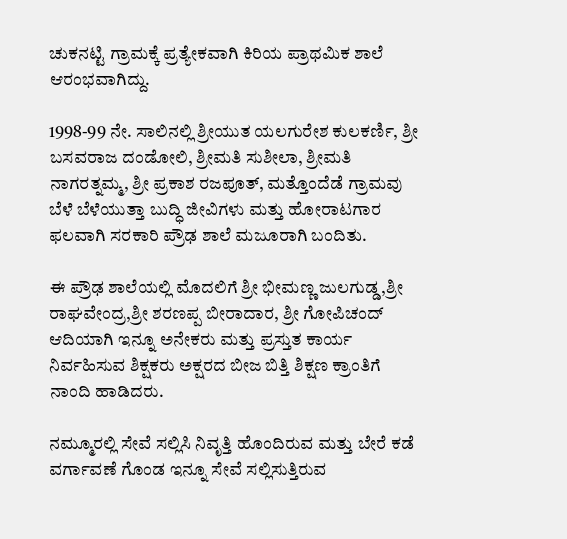ಚುಕನಟ್ಟಿ ಗ್ರಾಮಕ್ಕೆ ಪ್ರತ್ಯೇಕವಾಗಿ ಕಿರಿಯ ಪ್ರಾಥಮಿಕ ಶಾಲೆ ಆರಂಭವಾಗಿದ್ದು.

1998-99 ನೇ. ಸಾಲಿನಲ್ಲಿ ಶ್ರೀಯುತ ಯಲಗುರೇಶ ಕುಲಕರ್ಣಿ, ಶ್ರೀ ಬಸವರಾಜ ದಂಡೋಲಿ, ಶ್ರೀಮತಿ ಸುಶೀಲಾ, ಶ್ರೀಮತಿ ನಾಗರತ್ನಮ್ಮ, ಶ್ರೀ ಪ್ರಕಾಶ ರಜಪೂತ್, ಮತ್ತೊಂದೆಡೆ ಗ್ರಾಮವು ಬೆಳೆ ಬೆಳೆಯುತ್ತಾ ಬುದ್ಧಿ ಜೀವಿಗಳು ಮತ್ತು ಹೋರಾಟಗಾರ ಫಲವಾಗಿ ಸರಕಾರಿ ಪ್ರೌಢ ಶಾಲೆ ಮಜೂರಾಗಿ ಬಂದಿತು.

ಈ ಪ್ರೌಢ ಶಾಲೆಯಲ್ಲಿ ಮೊದಲಿಗೆ ಶ್ರೀ ಭೀಮಣ್ಣ ಜುಲಗುಡ್ಡ,ಶ್ರೀ ರಾಘವೇಂದ್ರ,ಶ್ರೀ ಶರಣಪ್ಪ ಬೀರಾದಾರ, ಶ್ರೀ ಗೋಪಿಚಂದ್ ಆದಿಯಾಗಿ ಇನ್ನೂ ಅನೇಕರು ಮತ್ತು ಪ್ರಸ್ತುತ ಕಾರ್ಯ ನಿರ್ವಹಿಸುವ ಶಿಕ್ಷಕರು ಅಕ್ಷರದ ಬೀಜ ಬಿತ್ತಿ ಶಿಕ್ಷಣ ಕ್ರಾಂತಿಗೆ ನಾಂದಿ ಹಾಡಿದರು.

ನಮ್ಮೂರಲ್ಲಿ ಸೇವೆ ಸಲ್ಲಿಸಿ ನಿವೃತ್ತಿ ಹೊಂದಿರುವ ಮತ್ತು ಬೇರೆ ಕಡೆ ವರ್ಗಾವಣೆ ಗೊಂಡ ಇನ್ನೂ ಸೇವೆ ಸಲ್ಲಿಸುತ್ತಿರುವ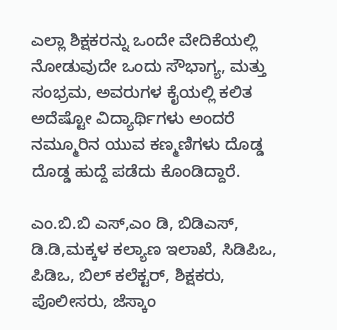ಎಲ್ಲಾ ಶಿಕ್ಷಕರನ್ನು ಒಂದೇ ವೇದಿಕೆಯಲ್ಲಿ ನೋಡುವುದೇ ಒಂದು ಸೌಭಾಗ್ಯ, ಮತ್ತು ಸಂಭ್ರಮ, ಅವರುಗಳ ಕೈಯಲ್ಲಿ ಕಲಿತ ಅದೆಷ್ಟೋ ವಿದ್ಯಾರ್ಥಿಗಳು ಅಂದರೆ ನಮ್ಮೂರಿನ ಯುವ ಕಣ್ಮಣಿಗಳು ದೊಡ್ಡ ದೊಡ್ಡ ಹುದ್ದೆ ಪಡೆದು ಕೊಂಡಿದ್ದಾರೆ.

ಎಂ.ಬಿ.ಬಿ ಎಸ್,ಎಂ ಡಿ, ಬಿಡಿಎಸ್, ಡಿ.ಡಿ,ಮಕ್ಕಳ ಕಲ್ಯಾಣ ಇಲಾಖೆ, ಸಿಡಿಪಿಒ, ಪಿಡಿಒ, ಬಿಲ್ ಕಲೆಕ್ಟರ್, ಶಿಕ್ಷಕರು, ಪೊಲೀಸರು, ಜೆಸ್ಕಾಂ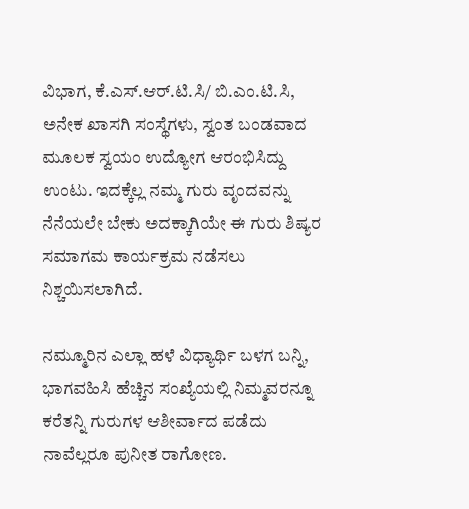ವಿಭಾಗ, ಕೆ.ಎಸ್.ಆರ್.ಟಿ.ಸಿ/ ಬಿ.ಎಂ.ಟಿ.ಸಿ, ಅನೇಕ ಖಾಸಗಿ ಸಂಸ್ಥೆಗಳು, ಸ್ವಂತ ಬಂಡವಾದ ಮೂಲಕ ಸ್ವಯಂ ಉದ್ಯೋಗ ಆರಂಭಿಸಿದ್ದು ಉಂಟು. ಇದಕ್ಕೆಲ್ಲ ನಮ್ಮ ಗುರು ವೃಂದವನ್ನು ನೆನೆಯಲೇ ಬೇಕು ಅದಕ್ಕಾಗಿಯೇ ಈ ಗುರು ಶಿಷ್ಯರ ಸಮಾಗಮ ಕಾರ್ಯಕ್ರಮ ನಡೆಸಲು ನಿಶ್ಚಯಿಸಲಾಗಿದೆ.

ನಮ್ಮೂರಿನ ಎಲ್ಲಾ ಹಳೆ ವಿಧ್ಯಾರ್ಥಿ ಬಳಗ ಬನ್ನಿ, ಭಾಗವಹಿಸಿ ಹೆಚ್ಚಿನ ಸಂಖ್ಯೆಯಲ್ಲಿ ನಿಮ್ಮವರನ್ನೂ ಕರೆತನ್ನಿ ಗುರುಗಳ ಆಶೀರ್ವಾದ ಪಡೆದು ನಾವೆಲ್ಲರೂ ಪುನೀತ ರಾಗೋಣ.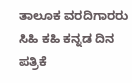ತಾಲೂಕ ವರದಿಗಾರರು ಸಿಹಿ ಕಹಿ ಕನ್ನಡ ದಿನ ಪತ್ರಿಕೆ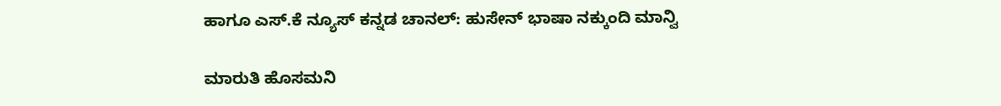ಹಾಗೂ ಎಸ್.ಕೆ ನ್ಯೂಸ್ ಕನ್ನಡ ಚಾನಲ್: ಹುಸೇನ್ ಭಾಷಾ ನಕ್ಕುಂದಿ ಮಾನ್ವಿ

ಮಾರುತಿ ಹೊಸಮನಿ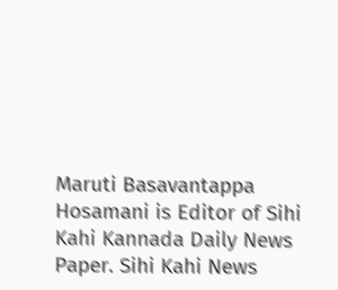Maruti Basavantappa Hosamani is Editor of Sihi Kahi Kannada Daily News Paper. Sihi Kahi News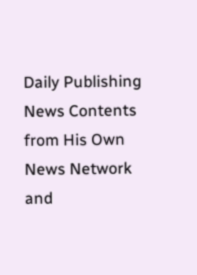Daily Publishing News Contents from His Own News Network and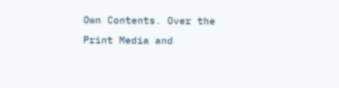Own Contents. Over the Print Media and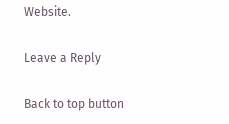Website.

Leave a Reply

Back to top button